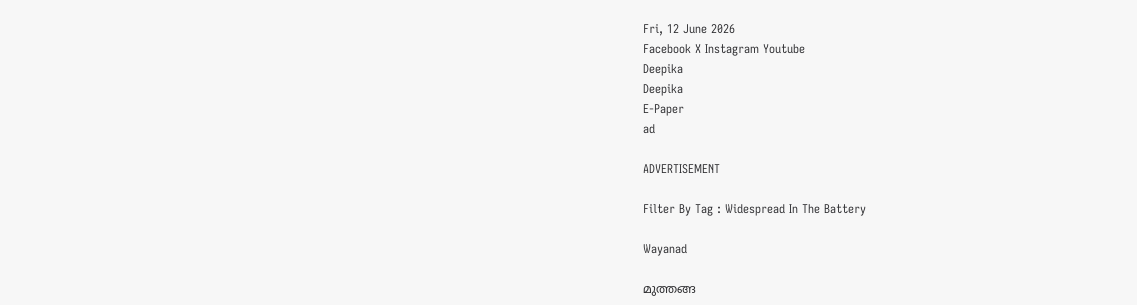Fri, 12 June 2026
Facebook X Instagram Youtube
Deepika
Deepika
E-Paper
ad

ADVERTISEMENT

Filter By Tag : Widespread In The Battery

Wayanad

മുത്തങ്ങ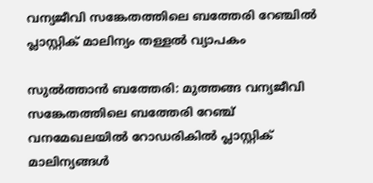വന്യജീവി സങ്കേതത്തിലെ ബത്തേരി റേഞ്ചിൽ പ്ലാസ്റ്റിക് മാലിന്യം തള്ളൽ വ്യാപകം

സുൽത്താൻ ബത്തേരി: മുത്തങ്ങ വന്യജീവി സങ്കേതത്തിലെ ബത്തേരി റേഞ്ച് വനമേഖലയിൽ റോഡരികിൽ പ്ലാസ്റ്റിക് മാലിന്യങ്ങൾ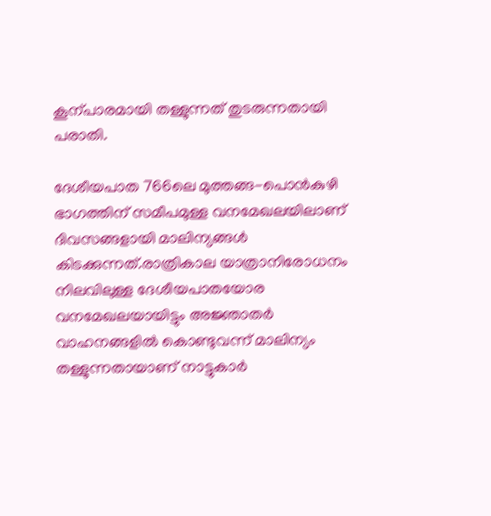കൂന്പാരമായി തള്ളുന്നത് തുടരുന്നതായി പരാതി.

ദേശീയപാത 766ലെ മുത്തങ്ങ-പൊൻകുഴി ഭാഗത്തിന് സമീപമുള്ള വനമേഖലയിലാണ് ദിവസങ്ങളായി മാലിന്യങ്ങൾ കിടക്കുന്നത്.രാത്രികാല യാത്രാനിരോധനം നിലവിലുള്ള ദേശീയപാതയോര വനമേഖലയായിട്ടും അജ്ഞാതർ വാഹനങ്ങളിൽ കൊണ്ടുവന്ന് മാലിന്യം തള്ളുന്നതായാണ് നാട്ടുകാർ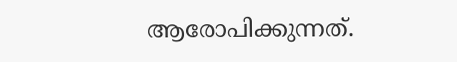ആരോപിക്കുന്നത്.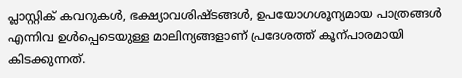പ്ലാസ്റ്റിക് കവറുകൾ, ഭക്ഷ്യാവശിഷ്ടങ്ങൾ, ഉപയോഗശൂന്യമായ പാത്രങ്ങൾ എന്നിവ ഉൾപ്പെടെയുള്ള മാലിന്യങ്ങളാണ് പ്രദേശത്ത് കൂന്പാരമായി കിടക്കുന്നത്.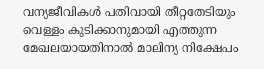വന്യജീവികൾ പതിവായി തീറ്റതേടിയും വെള്ളം കുടിക്കാനുമായി എത്തുന്ന മേഖലയായതിനാൽ മാലിന്യ നിക്ഷേപം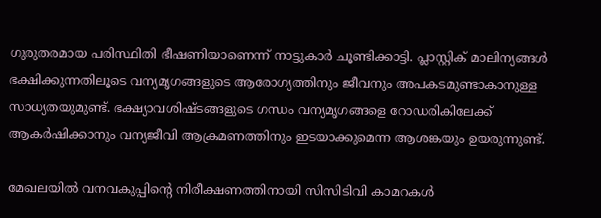ഗുരുതരമായ പരിസ്ഥിതി ഭീഷണിയാണെന്ന് നാട്ടുകാർ ചൂണ്ടിക്കാട്ടി. പ്ലാസ്റ്റിക് മാലിന്യങ്ങൾ ഭക്ഷിക്കുന്നതിലൂടെ വന്യമൃഗങ്ങളുടെ ആരോഗ്യത്തിനും ജീവനും അപകടമുണ്ടാകാനുള്ള സാധ്യതയുമുണ്ട്. ഭക്ഷ്യാവശിഷ്ടങ്ങളുടെ ഗന്ധം വന്യമൃഗങ്ങളെ റോഡരികിലേക്ക് ആകർഷിക്കാനും വന്യജീവി ആക്രമണത്തിനും ഇടയാക്കുമെന്ന ആശങ്കയും ഉയരുന്നുണ്ട്.

മേഖലയിൽ വനവകുപ്പിന്‍റെ നിരീക്ഷണത്തിനായി സിസിടിവി കാമറകൾ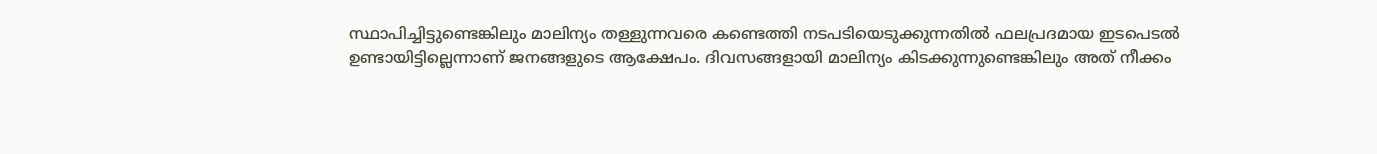സ്ഥാപിച്ചിട്ടുണ്ടെങ്കിലും മാലിന്യം തള്ളുന്നവരെ കണ്ടെത്തി നടപടിയെടുക്കുന്നതിൽ ഫലപ്രദമായ ഇടപെടൽ ഉണ്ടായിട്ടില്ലെന്നാണ് ജനങ്ങളുടെ ആക്ഷേപം. ദിവസങ്ങളായി മാലിന്യം കിടക്കുന്നുണ്ടെങ്കിലും അത് നീക്കം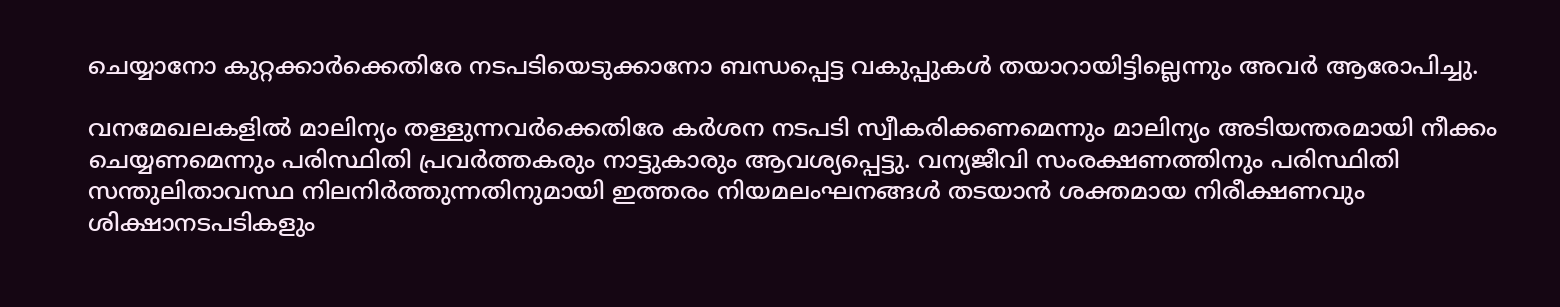ചെയ്യാനോ കുറ്റക്കാർക്കെതിരേ നടപടിയെടുക്കാനോ ബന്ധപ്പെട്ട വകുപ്പുകൾ തയാറായിട്ടില്ലെന്നും അവർ ആരോപിച്ചു.

വനമേഖലകളിൽ മാലിന്യം തള്ളുന്നവർക്കെതിരേ കർശന നടപടി സ്വീകരിക്കണമെന്നും മാലിന്യം അടിയന്തരമായി നീക്കം ചെയ്യണമെന്നും പരിസ്ഥിതി പ്രവർത്തകരും നാട്ടുകാരും ആവശ്യപ്പെട്ടു. വന്യജീവി സംരക്ഷണത്തിനും പരിസ്ഥിതി സന്തുലിതാവസ്ഥ നിലനിർത്തുന്നതിനുമായി ഇത്തരം നിയമലംഘനങ്ങൾ തടയാൻ ശക്തമായ നിരീക്ഷണവും ശിക്ഷാനടപടികളും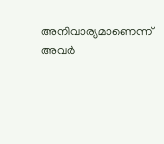അനിവാര്യമാണെന്ന് അവർ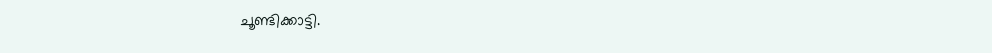ചൂണ്ടിക്കാട്ടി.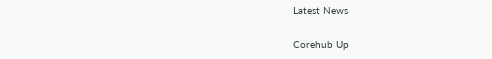Latest News

Corehub Up